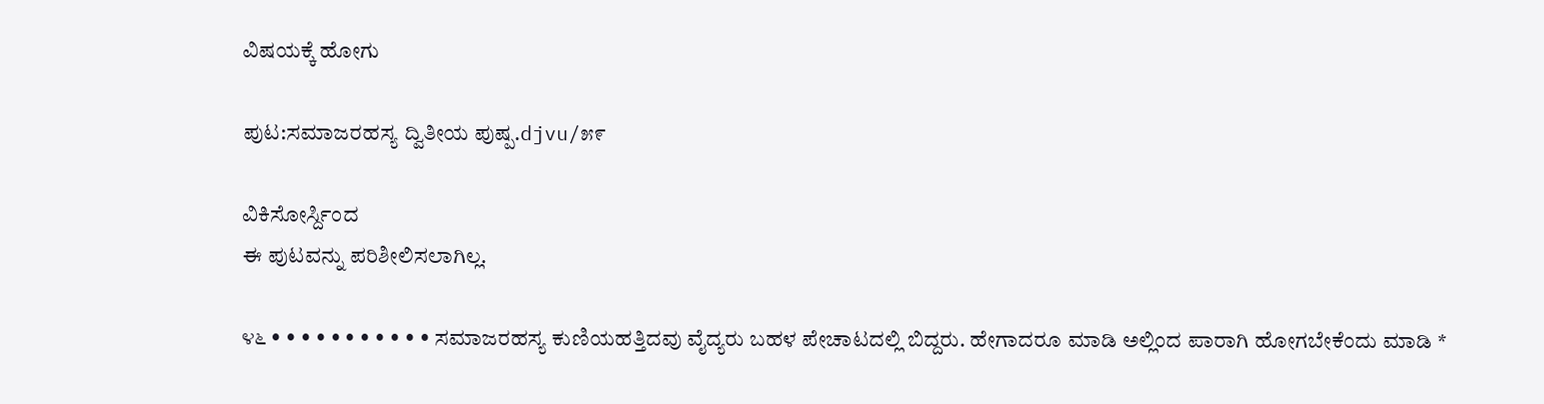ವಿಷಯಕ್ಕೆ ಹೋಗು

ಪುಟ:ಸಮಾಜರಹಸ್ಯ ದ್ವಿತೀಯ ಪುಷ್ಪ.djvu/೫೯

ವಿಕಿಸೋರ್ಸ್ದಿಂದ
ಈ ಪುಟವನ್ನು ಪರಿಶೀಲಿಸಲಾಗಿಲ್ಲ.

೪೬ • • • • • • • • • • • ಸಮಾಜರಹಸ್ಯ ಕುಣಿಯಹತ್ತಿದವು ವೈದ್ಯರು ಬಹಳ ಪೇಚಾಟದಲ್ಲಿ ಬಿದ್ದರು. ಹೇಗಾದರೂ ಮಾಡಿ ಅಲ್ಲಿಂದ ಪಾರಾಗಿ ಹೋಗಬೇಕೆಂದು ಮಾಡಿ *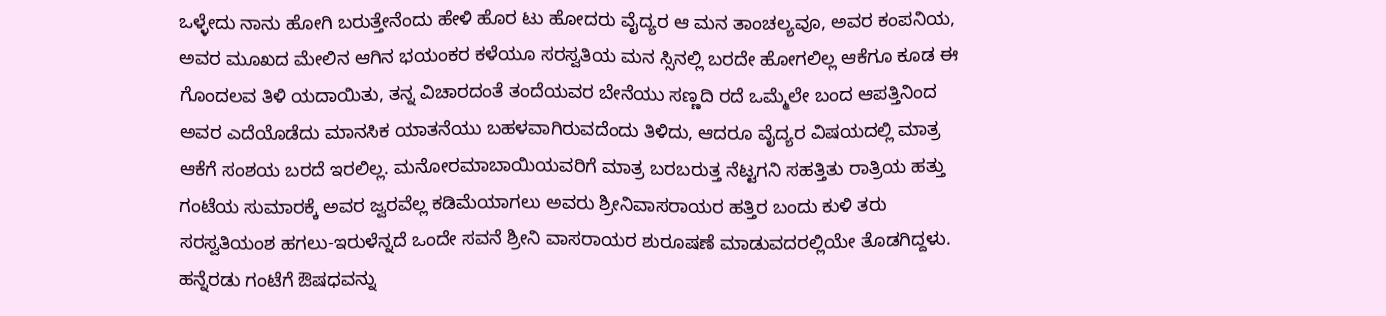ಒಳ್ಳೇದು ನಾನು ಹೋಗಿ ಬರುತ್ತೇನೆಂದು ಹೇಳಿ ಹೊರ ಟು ಹೋದರು ವೈದ್ಯರ ಆ ಮನ ತಾಂಚಲ್ಯವೂ, ಅವರ ಕಂಪನಿಯ, ಅವರ ಮೂಖದ ಮೇಲಿನ ಆಗಿನ ಭಯಂಕರ ಕಳೆಯೂ ಸರಸ್ವತಿಯ ಮನ ಸ್ಸಿನಲ್ಲಿ ಬರದೇ ಹೋಗಲಿಲ್ಲ ಆಕೆಗೂ ಕೂಡ ಈ ಗೊಂದಲವ ತಿಳಿ ಯದಾಯಿತು, ತನ್ನ ವಿಚಾರದಂತೆ ತಂದೆಯವರ ಬೇನೆಯು ಸಣ್ಣದಿ ರದೆ ಒಮ್ಮೆಲೇ ಬಂದ ಆಪತ್ತಿನಿಂದ ಅವರ ಎದೆಯೊಡೆದು ಮಾನಸಿಕ ಯಾತನೆಯು ಬಹಳವಾಗಿರುವದೆಂದು ತಿಳಿದು, ಆದರೂ ವೈದ್ಯರ ವಿಷಯದಲ್ಲಿ ಮಾತ್ರ ಆಕೆಗೆ ಸಂಶಯ ಬರದೆ ಇರಲಿಲ್ಲ. ಮನೋರಮಾಬಾಯಿಯವರಿಗೆ ಮಾತ್ರ ಬರಬರುತ್ತ ನೆಟ್ಟಗನಿ ಸಹತ್ತಿತು ರಾತ್ರಿಯ ಹತ್ತು ಗಂಟೆಯ ಸುಮಾರಕ್ಕೆ ಅವರ ಜ್ವರವೆಲ್ಲ ಕಡಿಮೆಯಾಗಲು ಅವರು ಶ್ರೀನಿವಾಸರಾಯರ ಹತ್ತಿರ ಬಂದು ಕುಳಿ ತರು ಸರಸ್ವತಿಯಂಶ ಹಗಲು-ಇರುಳೆನ್ನದೆ ಒಂದೇ ಸವನೆ ಶ್ರೀನಿ ವಾಸರಾಯರ ಶುರೂಷಣೆ ಮಾಡುವದರಲ್ಲಿಯೇ ತೊಡಗಿದ್ದಳು. ಹನ್ನೆರಡು ಗಂಟೆಗೆ ಔಷಧವನ್ನು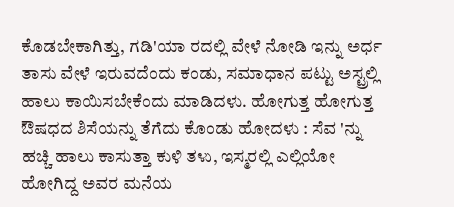ಕೊಡಬೇಕಾಗಿತ್ತು, ಗಡಿ'ಯಾ ರದಲ್ಲಿ ವೇಳೆ ನೋಡಿ ಇನ್ನು ಅರ್ಧ ತಾಸು ವೇಳೆ ಇರುವದೆಂದು ಕಂಡು, ಸಮಾಧಾನ ಪಟ್ಟು ಅಸ್ಟ್ರಲ್ಲಿ ಹಾಲು ಕಾಯಿಸಬೇಕೆಂದು ಮಾಡಿದಳು. ಹೋಗುತ್ತ ಹೋಗುತ್ತ ಔಷಧದ ಶಿಸೆಯನ್ನು ತೆಗೆದು ಕೊಂಡು ಹೋದಳು : ಸೆವ 'ನ್ನು ಹಚ್ಚಿ ಹಾಲು ಕಾಸುತ್ತಾ ಕುಳಿ ತ೪ು, ಇಸ್ಮರಲ್ಲಿ ಎಲ್ಲಿಯೋ ಹೋಗಿದ್ದ ಅವರ ಮನೆಯ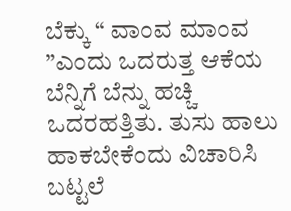ಬೆಕ್ಕು “ ವಾಂವ ಮಾಂವ ”ಎಂದು ಒದರುತ್ತ ಆಕೆಯ ಬೆನ್ನಿಗೆ ಬೆನ್ನು ಹಚ್ಚಿ ಒದರಹತ್ತಿತು. ತುಸು ಹಾಲು ಹಾಕಬೇಕೆಂದು ವಿಚಾರಿಸಿ ಬಟ್ಟಲೆ